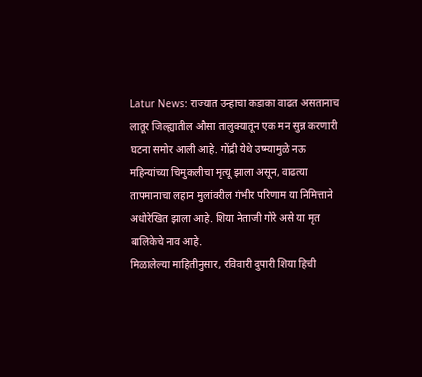Latur News: राज्यात उन्हाचा कडाका वाढत असतानाच लातूर जिल्ह्यातील औसा तालुक्यातून एक मन सुन्न करणारी घटना समोर आली आहे. गोंद्री येथे उष्म्यामुळे नऊ महिन्यांच्या चिमुकलीचा मृत्यू झाला असून, वाढत्या तापमानाचा लहान मुलांवरील गंभीर परिणाम या निमित्ताने अधोरेखित झाला आहे. शिया नेताजी गोरे असे या मृत बालिकेचे नाव आहे.
मिळालेल्या माहितीनुसार, रविवारी दुपारी शिया हिची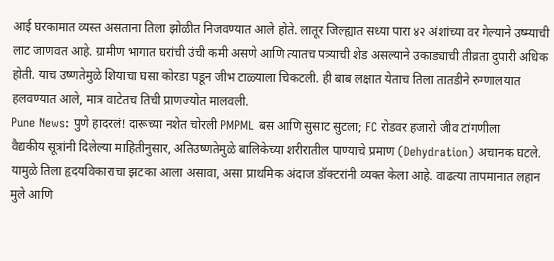आई घरकामात व्यस्त असताना तिला झोळीत निजवण्यात आले होते. लातूर जिल्ह्यात सध्या पारा ४२ अंशांच्या वर गेल्याने उष्म्याची लाट जाणवत आहे. ग्रामीण भागात घरांची उंची कमी असणे आणि त्यातच पत्र्याची शेड असल्याने उकाड्याची तीव्रता दुपारी अधिक होती. याच उष्णतेमुळे शियाचा घसा कोरडा पडून जीभ टाळ्याला चिकटली. ही बाब लक्षात येताच तिला तातडीने रुग्णालयात हलवण्यात आले, मात्र वाटेतच तिची प्राणज्योत मालवली.
Pune News: पुणे हादरलं! दारूच्या नशेत चोरली PMPML बस आणि सुसाट सुटला; FC रोडवर हजारो जीव टांगणीला
वैद्यकीय सूत्रांनी दिलेल्या माहितीनुसार, अतिउष्णतेमुळे बालिकेच्या शरीरातील पाण्याचे प्रमाण (Dehydration) अचानक घटले. यामुळे तिला हृदयविकाराचा झटका आला असावा, असा प्राथमिक अंदाज डॉक्टरांनी व्यक्त केला आहे. वाढत्या तापमानात लहान मुले आणि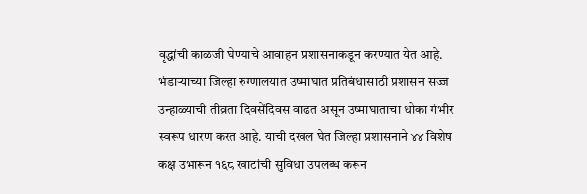वृद्धांची काळजी घेण्याचे आवाहन प्रशासनाकडून करण्यात येत आहे.
भंडाऱ्याच्या जिल्हा रुग्णालयात उष्माघात प्रतिबंधासाठी प्रशासन सज्ज
उन्हाळ्याची तीव्रता दिवसेंदिवस वाढत असून उष्माघाताचा धोका गंभीर स्वरूप धारण करत आहे. याची दखल घेत जिल्हा प्रशासनाने ४४ विशेष कक्ष उभारून १६८ खाटांची सुविधा उपलब्ध करून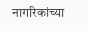नागरिकांच्या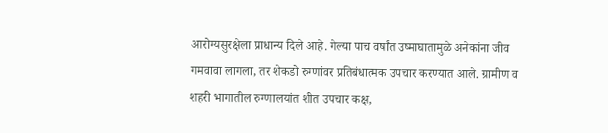आरोग्यसुरक्षेला प्राधान्य दिले आहे. गेल्या पाच वर्षांत उष्माघातामुळे अनेकांना जीव गमवावा लागला, तर शेकडो रुग्णांवर प्रतिबंधात्मक उपचार करण्यात आले. ग्रामीण व शहरी भागातील रुग्णालयांत शीत उपचार कक्ष,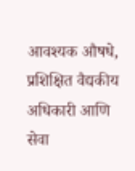आवश्यक औषधे, प्रशिक्षित वैद्यकीय अधिकारी आणि सेवा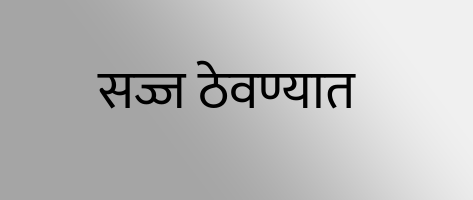सज्ज ठेवण्यात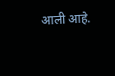आली आहे.